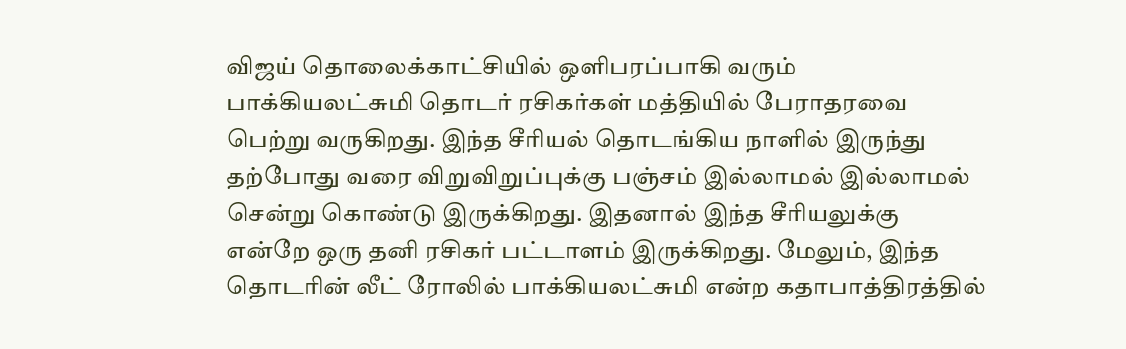விஜய் தொலைக்காட்சியில் ஒளிபரப்பாகி வரும் பாக்கியலட்சுமி தொடர் ரசிகர்கள் மத்தியில் பேராதரவை பெற்று வருகிறது. இந்த சீரியல் தொடங்கிய நாளில் இருந்து தற்போது வரை விறுவிறுப்புக்கு பஞ்சம் இல்லாமல் இல்லாமல் சென்று கொண்டு இருக்கிறது. இதனால் இந்த சீரியலுக்கு என்றே ஒரு தனி ரசிகர் பட்டாளம் இருக்கிறது. மேலும், இந்த தொடரின் லீட் ரோலில் பாக்கியலட்சுமி என்ற கதாபாத்திரத்தில்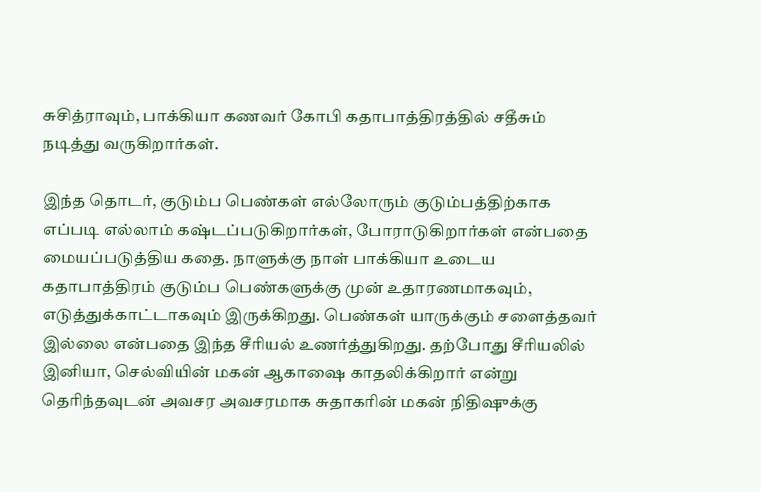சுசித்ராவும், பாக்கியா கணவர் கோபி கதாபாத்திரத்தில் சதீசும் நடித்து வருகிறார்கள்.

இந்த தொடர், குடும்ப பெண்கள் எல்லோரும் குடும்பத்திற்காக எப்படி எல்லாம் கஷ்டப்படுகிறார்கள், போராடுகிறார்கள் என்பதை மையப்படுத்திய கதை. நாளுக்கு நாள் பாக்கியா உடைய கதாபாத்திரம் குடும்ப பெண்களுக்கு முன் உதாரணமாகவும், எடுத்துக்காட்டாகவும் இருக்கிறது. பெண்கள் யாருக்கும் சளைத்தவர் இல்லை என்பதை இந்த சீரியல் உணர்த்துகிறது. தற்போது சீரியலில் இனியா, செல்வியின் மகன் ஆகாஷை காதலிக்கிறார் என்று தெரிந்தவுடன் அவசர அவசரமாக சுதாகரின் மகன் நிதிஷுக்கு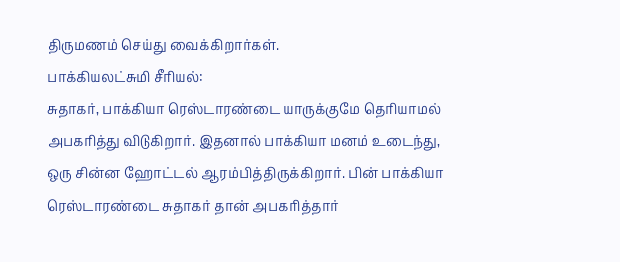திருமணம் செய்து வைக்கிறார்கள்.
பாக்கியலட்சுமி சீரியல்:
சுதாகர், பாக்கியா ரெஸ்டாரண்டை யாருக்குமே தெரியாமல் அபகரித்து விடுகிறார். இதனால் பாக்கியா மனம் உடைந்து, ஒரு சின்ன ஹோட்டல் ஆரம்பித்திருக்கிறார். பின் பாக்கியா ரெஸ்டாரண்டை சுதாகர் தான் அபகரித்தார்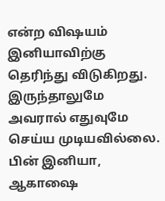என்ற விஷயம் இனியாவிற்கு தெரிந்து விடுகிறது. இருந்தாலுமே அவரால் எதுவுமே செய்ய முடியவில்லை. பின் இனியா, ஆகாஷை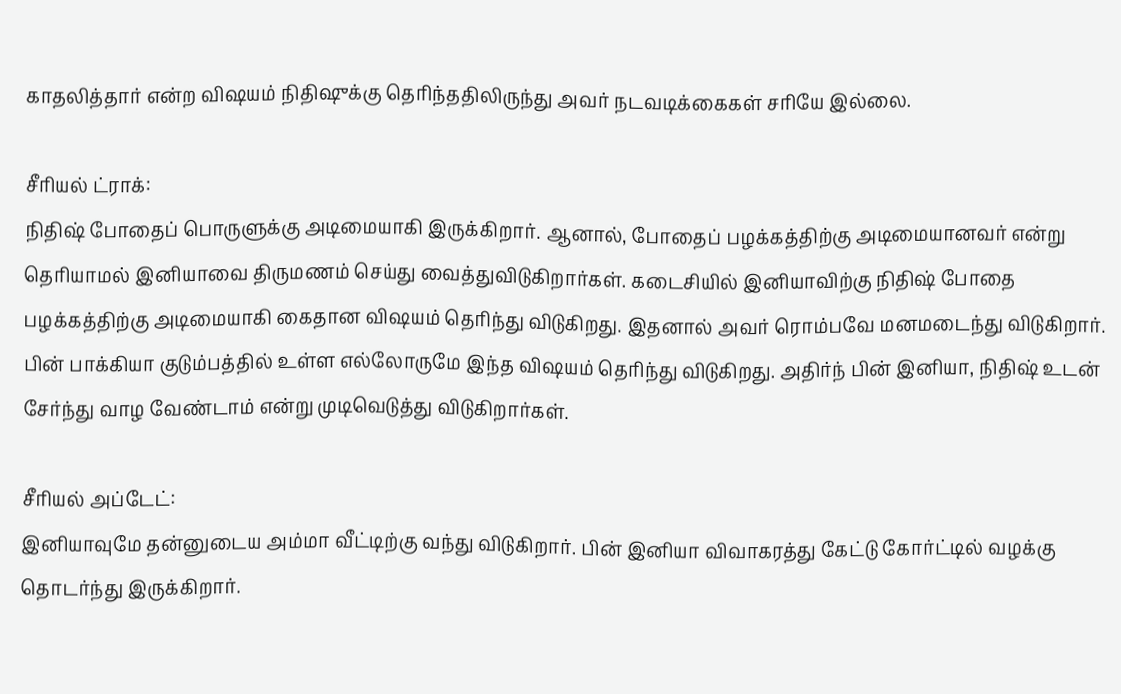காதலித்தார் என்ற விஷயம் நிதிஷுக்கு தெரிந்ததிலிருந்து அவர் நடவடிக்கைகள் சரியே இல்லை.

சீரியல் ட்ராக்:
நிதிஷ் போதைப் பொருளுக்கு அடிமையாகி இருக்கிறார். ஆனால், போதைப் பழக்கத்திற்கு அடிமையானவர் என்று தெரியாமல் இனியாவை திருமணம் செய்து வைத்துவிடுகிறார்கள். கடைசியில் இனியாவிற்கு நிதிஷ் போதை பழக்கத்திற்கு அடிமையாகி கைதான விஷயம் தெரிந்து விடுகிறது. இதனால் அவர் ரொம்பவே மனமடைந்து விடுகிறார். பின் பாக்கியா குடும்பத்தில் உள்ள எல்லோருமே இந்த விஷயம் தெரிந்து விடுகிறது. அதிர்ந் பின் இனியா, நிதிஷ் உடன் சேர்ந்து வாழ வேண்டாம் என்று முடிவெடுத்து விடுகிறார்கள்.

சீரியல் அப்டேட்:
இனியாவுமே தன்னுடைய அம்மா வீட்டிற்கு வந்து விடுகிறார். பின் இனியா விவாகரத்து கேட்டு கோர்ட்டில் வழக்கு தொடர்ந்து இருக்கிறார்.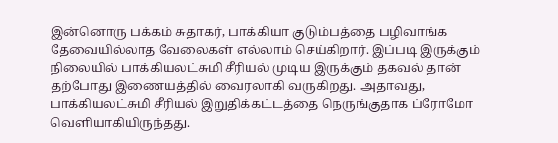இன்னொரு பக்கம் சுதாகர், பாக்கியா குடும்பத்தை பழிவாங்க தேவையில்லாத வேலைகள் எல்லாம் செய்கிறார். இப்படி இருக்கும் நிலையில் பாக்கியலட்சுமி சீரியல் முடிய இருக்கும் தகவல் தான் தற்போது இணையத்தில் வைரலாகி வருகிறது. அதாவது, பாக்கியலட்சுமி சீரியல் இறுதிக்கட்டத்தை நெருங்குதாக ப்ரோமோ வெளியாகியிருந்தது.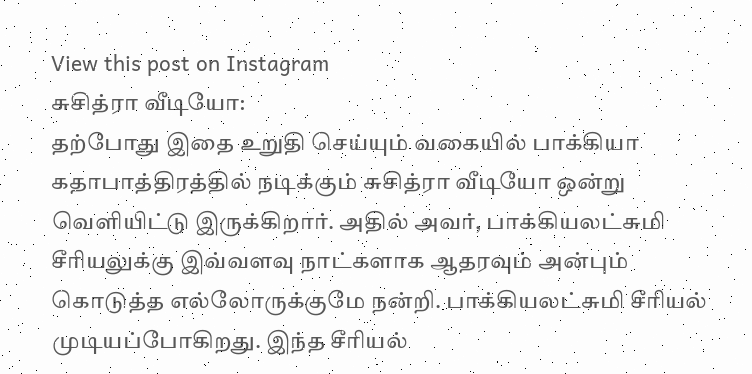View this post on Instagram
சுசித்ரா வீடியோ:
தற்போது இதை உறுதி செய்யும் வகையில் பாக்கியா கதாபாத்திரத்தில் நடிக்கும் சுசித்ரா வீடியோ ஒன்று வெளியிட்டு இருக்கிறார். அதில் அவர், பாக்கியலட்சுமி சீரியலுக்கு இவ்வளவு நாட்களாக ஆதரவும் அன்பும் கொடுத்த எல்லோருக்குமே நன்றி. பாக்கியலட்சுமி சீரியல் முடியப்போகிறது. இந்த சீரியல்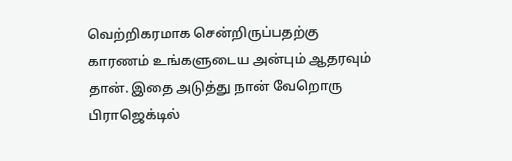வெற்றிகரமாக சென்றிருப்பதற்கு காரணம் உங்களுடைய அன்பும் ஆதரவும் தான். இதை அடுத்து நான் வேறொரு பிராஜெக்டில்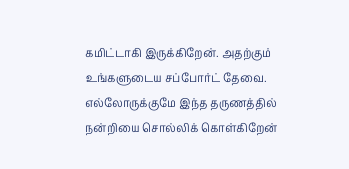கமிட்டாகி இருக்கிறேன். அதற்கும் உங்களுடைய சப்போர்ட் தேவை. எல்லோருக்குமே இந்த தருணத்தில் நன்றியை சொல்லிக் கொள்கிறேன்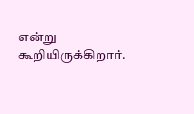என்று கூறியிருக்கிறார்.